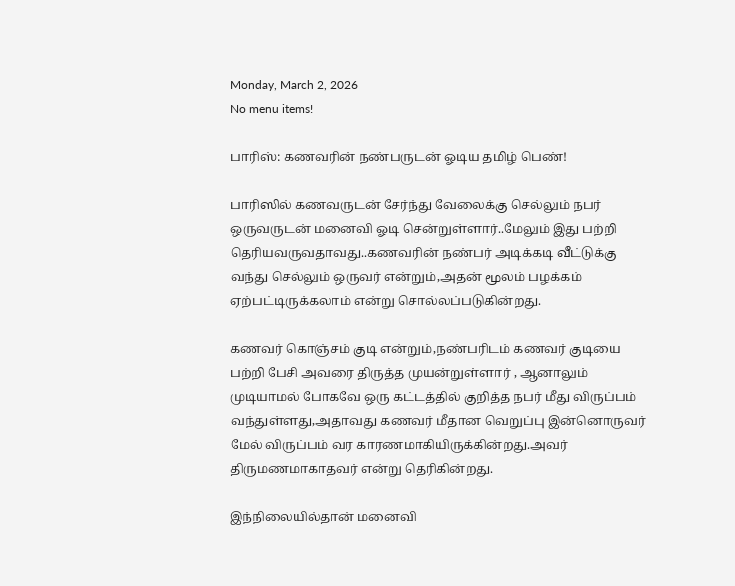Monday, March 2, 2026
No menu items!

பாரிஸ்: கணவரின் நண்பருடன் ஓடிய தமிழ் பெண்!

பாரிஸில் கணவருடன் சேர்ந்து வேலைக்கு செல்லும் நபர் ஒருவருடன் மனைவி ஓடி சென்றுள்ளார்..மேலும் இது பற்றி தெரியவருவதாவது..கணவரின் நண்பர் அடிக்கடி வீட்டுக்கு வந்து செல்லும் ஒருவர் என்றும்,அதன் மூலம் பழக்கம் ஏற்பட்டிருக்கலாம் என்று சொல்லப்படுகின்றது.

கணவர் கொஞ்சம் குடி என்றும்,நண்பரிடம் கணவர் குடியை பற்றி பேசி அவரை திருத்த முயன்றுள்ளார் , ஆனாலும் முடியாமல் போகவே ஒரு கட்டத்தில் குறித்த நபர் மீது விருப்பம் வந்துள்ளது,அதாவது கணவர் மீதான வெறுப்பு இன்னொருவர் மேல் விருப்பம் வர காரணமாகியிருக்கின்றது.அவர் திருமணமாகாதவர் என்று தெரிகின்றது.

இந்நிலையில்தான் மனைவி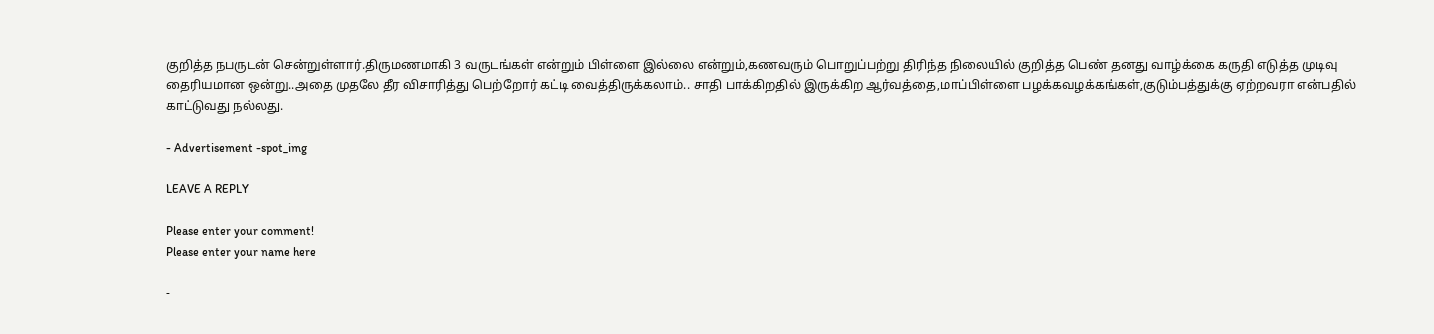குறித்த நபருடன் சென்றுள்ளார்.திருமணமாகி 3 வருடங்கள் என்றும் பிள்ளை இல்லை என்றும்,கணவரும் பொறுப்பற்று திரிந்த நிலையில் குறித்த பெண் தனது வாழ்க்கை கருதி எடுத்த முடிவு தைரியமான ஒன்று..அதை முதலே தீர விசாரித்து பெற்றோர் கட்டி வைத்திருக்கலாம்.. சாதி பாக்கிறதில் இருக்கிற ஆர்வத்தை,மாப்பிள்ளை பழக்கவழக்கங்கள்,குடும்பத்துக்கு ஏற்றவரா என்பதில் காட்டுவது நல்லது.

- Advertisement -spot_img

LEAVE A REPLY

Please enter your comment!
Please enter your name here

-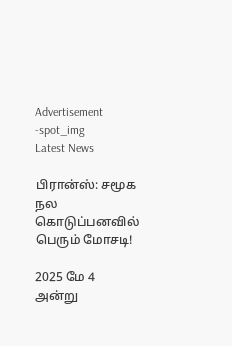Advertisement -spot_img
Latest News

பிரான்ஸ்: சமூக நல கொடுப்பனவில் பெரும் மோசடி!

2025 மே 4 அன்று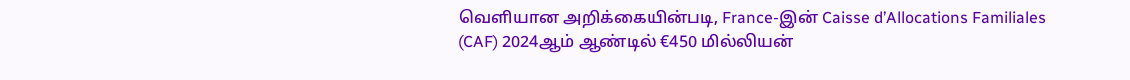வெளியான அறிக்கையின்படி, France-இன் Caisse d’Allocations Familiales (CAF) 2024ஆம் ஆண்டில் €450 மில்லியன்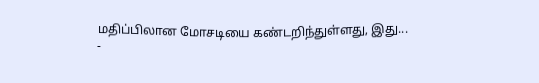மதிப்பிலான மோசடியை கண்டறிந்துள்ளது, இது...
-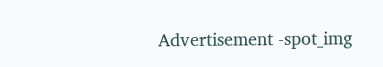Advertisement -spot_img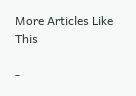More Articles Like This

-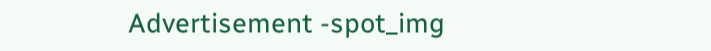Advertisement -spot_img